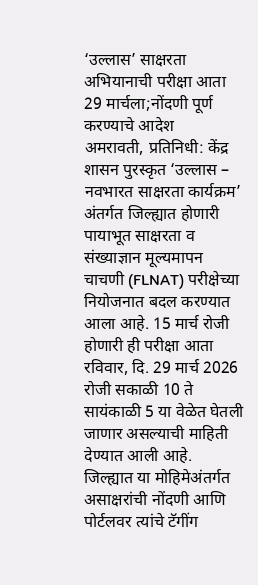‘उल्लास’ साक्षरता अभियानाची परीक्षा आता 29 मार्चला;नोंदणी पूर्ण करण्याचे आदेश
अमरावती, प्रतिनिधी: केंद्र शासन पुरस्कृत ‘उल्लास – नवभारत साक्षरता कार्यक्रम’ अंतर्गत जिल्ह्यात होणारी पायाभूत साक्षरता व संख्याज्ञान मूल्यमापन चाचणी (FLNAT) परीक्षेच्या नियोजनात बदल करण्यात आला आहे. 15 मार्च रोजी होणारी ही परीक्षा आता रविवार, दि. 29 मार्च 2026 रोजी सकाळी 10 ते सायंकाळी 5 या वेळेत घेतली जाणार असल्याची माहिती देण्यात आली आहे.
जिल्ह्यात या मोहिमेअंतर्गत असाक्षरांची नोंदणी आणि पोर्टलवर त्यांचे टॅगींग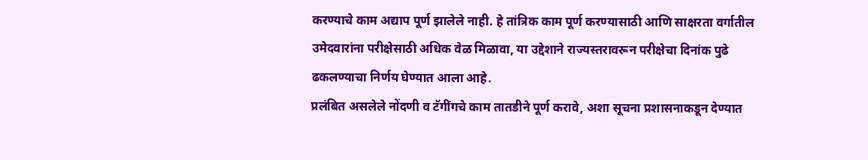करण्याचे काम अद्याप पूर्ण झालेले नाही. हे तांत्रिक काम पूर्ण करण्यासाठी आणि साक्षरता वर्गातील उमेदवारांना परीक्षेसाठी अधिक वेळ मिळावा, या उद्देशाने राज्यस्तरावरून परीक्षेचा दिनांक पुढे ढकलण्याचा निर्णय घेण्यात आला आहे.
प्रलंबित असलेले नोंदणी व टॅगींगचे काम तातडीने पूर्ण करावे, अशा सूचना प्रशासनाकडून देण्यात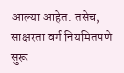आल्या आहेत. तसेच, साक्षरता वर्ग नियमितपणे सुरू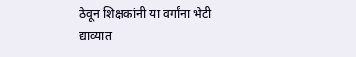ठेवून शिक्षकांनी या वर्गांना भेटी द्याव्यात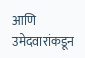आणि उमेदवारांकडून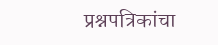प्रश्नपत्रिकांचा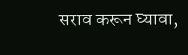सराव करून घ्यावा,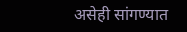असेही सांगण्यात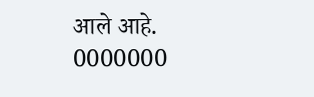आले आहे.
0000000